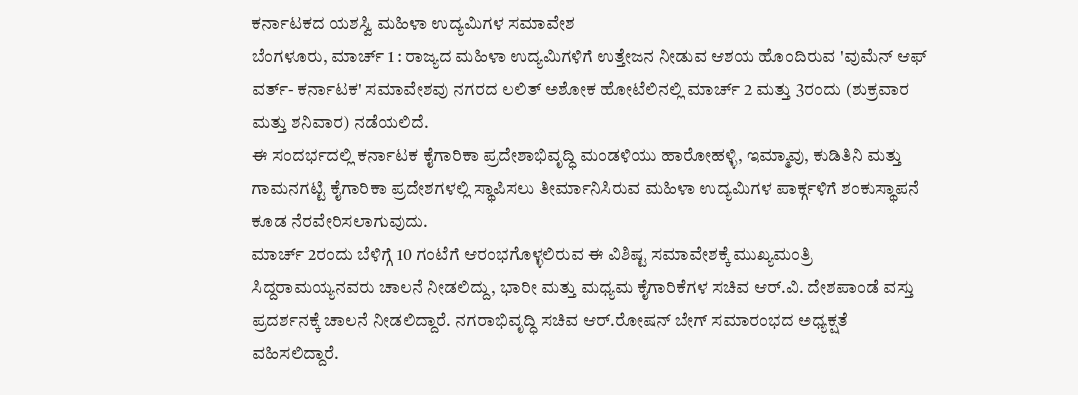ಕರ್ನಾಟಕದ ಯಶಸ್ವಿ ಮಹಿಳಾ ಉದ್ಯಮಿಗಳ ಸಮಾವೇಶ
ಬೆಂಗಳೂರು, ಮಾರ್ಚ್ 1 : ರಾಜ್ಯದ ಮಹಿಳಾ ಉದ್ಯಮಿಗಳಿಗೆ ಉತ್ತೇಜನ ನೀಡುವ ಆಶಯ ಹೊಂದಿರುವ 'ವುಮೆನ್ ಆಫ್ ವರ್ತ್- ಕರ್ನಾಟಕ' ಸಮಾವೇಶವು ನಗರದ ಲಲಿತ್ ಅಶೋಕ ಹೋಟೆಲಿನಲ್ಲಿ ಮಾರ್ಚ್ 2 ಮತ್ತು 3ರಂದು (ಶುಕ್ರವಾರ ಮತ್ತು ಶನಿವಾರ) ನಡೆಯಲಿದೆ.
ಈ ಸಂದರ್ಭದಲ್ಲಿ ಕರ್ನಾಟಕ ಕೈಗಾರಿಕಾ ಪ್ರದೇಶಾಭಿವೃದ್ಧಿ ಮಂಡಳಿಯು ಹಾರೋಹಳ್ಳಿ, ಇಮ್ಮಾವು, ಕುಡಿತಿನಿ ಮತ್ತು ಗಾಮನಗಟ್ಟಿ ಕೈಗಾರಿಕಾ ಪ್ರದೇಶಗಳಲ್ಲಿ ಸ್ಥಾಪಿಸಲು ತೀರ್ಮಾನಿಸಿರುವ ಮಹಿಳಾ ಉದ್ಯಮಿಗಳ ಪಾರ್ಕ್ಗಳಿಗೆ ಶಂಕುಸ್ಥಾಪನೆ ಕೂಡ ನೆರವೇರಿಸಲಾಗುವುದು.
ಮಾರ್ಚ್ 2ರಂದು ಬೆಳಿಗ್ಗೆ 10 ಗಂಟೆಗೆ ಆರಂಭಗೊಳ್ಳಲಿರುವ ಈ ವಿಶಿಷ್ಟ ಸಮಾವೇಶಕ್ಕೆ ಮುಖ್ಯಮಂತ್ರಿ ಸಿದ್ದರಾಮಯ್ಯನವರು ಚಾಲನೆ ನೀಡಲಿದ್ದು, ಭಾರೀ ಮತ್ತು ಮಧ್ಯಮ ಕೈಗಾರಿಕೆಗಳ ಸಚಿವ ಆರ್.ವಿ. ದೇಶಪಾಂಡೆ ವಸ್ತು ಪ್ರದರ್ಶನಕ್ಕೆ ಚಾಲನೆ ನೀಡಲಿದ್ದಾರೆ. ನಗರಾಭಿವೃದ್ಧಿ ಸಚಿವ ಆರ್.ರೋಷನ್ ಬೇಗ್ ಸಮಾರಂಭದ ಅಧ್ಯಕ್ಷತೆ ವಹಿಸಲಿದ್ದಾರೆ.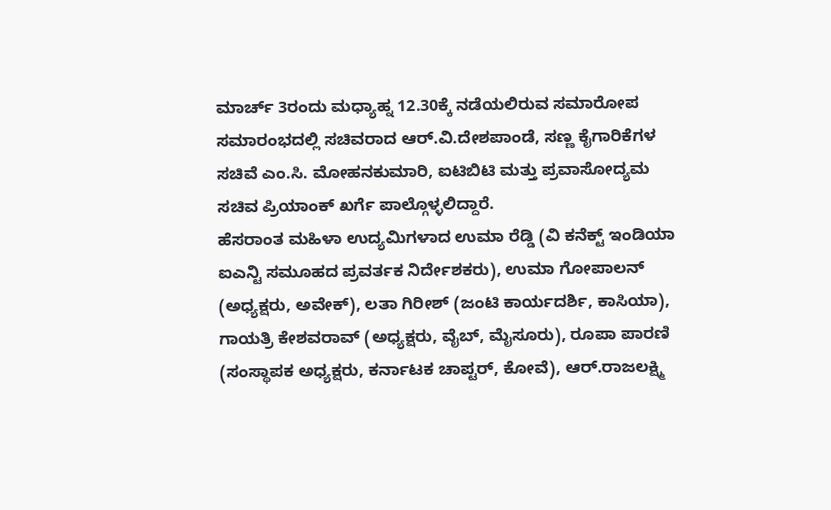ಮಾರ್ಚ್ 3ರಂದು ಮಧ್ಯಾಹ್ನ 12.30ಕ್ಕೆ ನಡೆಯಲಿರುವ ಸಮಾರೋಪ ಸಮಾರಂಭದಲ್ಲಿ ಸಚಿವರಾದ ಆರ್.ವಿ.ದೇಶಪಾಂಡೆ, ಸಣ್ಣ ಕೈಗಾರಿಕೆಗಳ ಸಚಿವೆ ಎಂ.ಸಿ. ಮೋಹನಕುಮಾರಿ, ಐಟಿಬಿಟಿ ಮತ್ತು ಪ್ರವಾಸೋದ್ಯಮ ಸಚಿವ ಪ್ರಿಯಾಂಕ್ ಖರ್ಗೆ ಪಾಲ್ಗೊಳ್ಳಲಿದ್ದಾರೆ.
ಹೆಸರಾಂತ ಮಹಿಳಾ ಉದ್ಯಮಿಗಳಾದ ಉಮಾ ರೆಡ್ಡಿ (ವಿ ಕನೆಕ್ಟ್ ಇಂಡಿಯಾ ಐಎನ್ಟಿ ಸಮೂಹದ ಪ್ರವರ್ತಕ ನಿರ್ದೇಶಕರು), ಉಮಾ ಗೋಪಾಲನ್ (ಅಧ್ಯಕ್ಷರು, ಅವೇಕ್), ಲತಾ ಗಿರೀಶ್ (ಜಂಟಿ ಕಾರ್ಯದರ್ಶಿ, ಕಾಸಿಯಾ), ಗಾಯತ್ರಿ ಕೇಶವರಾವ್ (ಅಧ್ಯಕ್ಷರು, ವೈಬ್, ಮೈಸೂರು), ರೂಪಾ ಪಾರಣಿ (ಸಂಸ್ಥಾಪಕ ಅಧ್ಯಕ್ಷರು, ಕರ್ನಾಟಕ ಚಾಪ್ಟರ್, ಕೋವೆ), ಆರ್.ರಾಜಲಕ್ಷ್ಮಿ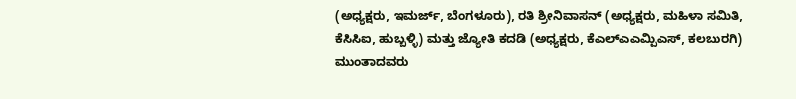(ಅಧ್ಯಕ್ಷರು, ಇಮರ್ಜ್, ಬೆಂಗಳೂರು), ರತಿ ಶ್ರೀನಿವಾಸನ್ (ಅಧ್ಯಕ್ಷರು, ಮಹಿಳಾ ಸಮಿತಿ, ಕೆಸಿಸಿಐ, ಹುಬ್ಬಳ್ಳಿ) ಮತ್ತು ಜ್ಯೋತಿ ಕದಡಿ (ಅಧ್ಯಕ್ಷರು, ಕೆಎಲ್ಎಎಮ್ಪಿಎಸ್, ಕಲಬುರಗಿ) ಮುಂತಾದವರು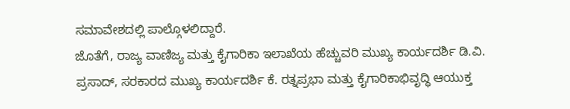ಸಮಾವೇಶದಲ್ಲಿ ಪಾಲ್ಗೊಳಲಿದ್ದಾರೆ.
ಜೊತೆಗೆ, ರಾಜ್ಯ ವಾಣಿಜ್ಯ ಮತ್ತು ಕೈಗಾರಿಕಾ ಇಲಾಖೆಯ ಹೆಚ್ಚುವರಿ ಮುಖ್ಯ ಕಾರ್ಯದರ್ಶಿ ಡಿ.ವಿ. ಪ್ರಸಾದ್, ಸರಕಾರದ ಮುಖ್ಯ ಕಾರ್ಯದರ್ಶಿ ಕೆ. ರತ್ನಪ್ರಭಾ ಮತ್ತು ಕೈಗಾರಿಕಾಭಿವೃದ್ಧಿ ಆಯುಕ್ತ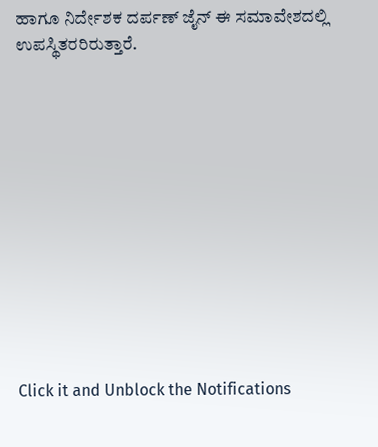ಹಾಗೂ ನಿರ್ದೇಶಕ ದರ್ಪಣ್ ಜೈನ್ ಈ ಸಮಾವೇಶದಲ್ಲಿ ಉಪಸ್ಥಿತರರಿರುತ್ತಾರೆ.












Click it and Unblock the Notifications